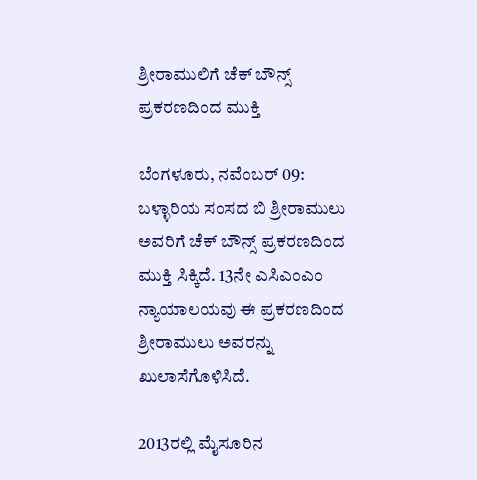ಶ್ರೀರಾಮುಲಿಗೆ ಚೆಕ್ ಬೌನ್ಸ್ ಪ್ರಕರಣದಿಂದ ಮುಕ್ತಿ

ಬೆಂಗಳೂರು, ನವೆಂಬರ್ 09: ಬಳ್ಳಾರಿಯ ಸಂಸದ ಬಿ ಶ್ರೀರಾಮುಲು ಅವರಿಗೆ ಚೆಕ್ ಬೌನ್ಸ್ ಪ್ರಕರಣದಿಂದ ಮುಕ್ತಿ ಸಿಕ್ಕಿದೆ. 13ನೇ ಎಸಿಎಂಎಂ ನ್ಯಾಯಾಲಯವು ಈ ಪ್ರಕರಣದಿಂದ ಶ್ರೀರಾಮುಲು ಅವರನ್ನು ಖುಲಾಸೆಗೊಳಿಸಿದೆ.

2013ರಲ್ಲಿ ಮೈಸೂರಿನ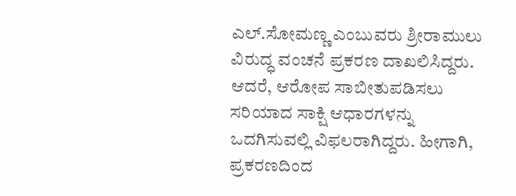ಎಲ್.ಸೋಮಣ್ಣ ಎಂಬುವರು ಶ್ರೀರಾಮುಲು ವಿರುದ್ಧ ವಂಚನೆ ಪ್ರಕರಣ ದಾಖಲಿಸಿದ್ದರು. ಆದರೆ, ಆರೋಪ ಸಾಬೀತುಪಡಿಸಲು ಸರಿಯಾದ ಸಾಕ್ಷಿ ಆಧಾರಗಳನ್ನು ಒದಗಿಸುವಲ್ಲಿ ವಿಫಲರಾಗಿದ್ದರು. ಹೀಗಾಗಿ, ಪ್ರಕರಣದಿಂದ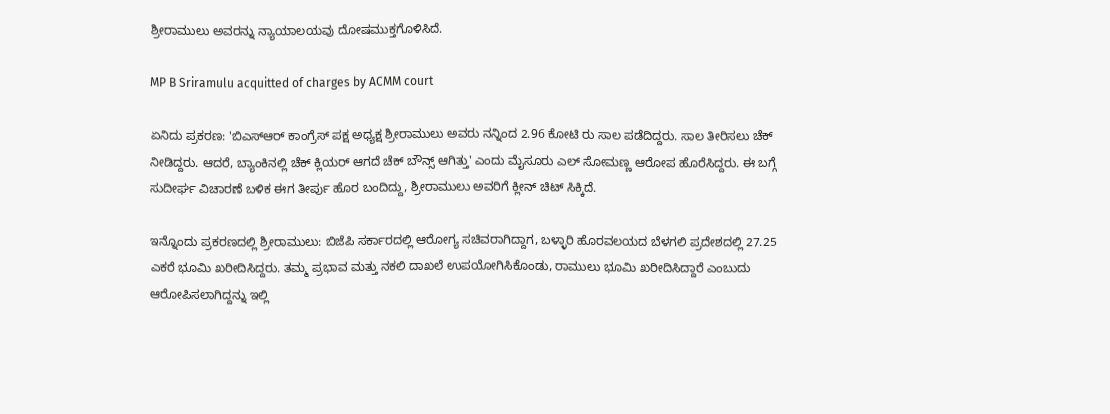ಶ್ರೀರಾಮುಲು ಅವರನ್ನು ನ್ಯಾಯಾಲಯವು ದೋಷಮುಕ್ತಗೊಳಿಸಿದೆ.

MP B Sriramulu acquitted of charges by ACMM court

ಏನಿದು ಪ್ರಕರಣ: 'ಬಿಎಸ್‌ಆರ್‌ ಕಾಂಗ್ರೆಸ್‌ ಪಕ್ಷ ಅಧ್ಯಕ್ಷ ಶ್ರೀರಾಮುಲು ಅವರು ನನ್ನಿಂದ 2.96 ಕೋಟಿ ರು ಸಾಲ ಪಡೆದಿದ್ದರು. ಸಾಲ ತೀರಿಸಲು ಚೆಕ್ ನೀಡಿದ್ದರು. ಆದರೆ, ಬ್ಯಾಂಕಿನಲ್ಲಿ ಚೆಕ್ ಕ್ಲಿಯರ್ ಆಗದೆ ಚೆಕ್ ಬೌನ್ಸ್ ಆಗಿತ್ತು' ಎಂದು ಮೈಸೂರು ಎಲ್ ಸೋಮಣ್ಣ ಆರೋಪ ಹೊರೆಸಿದ್ದರು. ಈ ಬಗ್ಗೆ ಸುದೀರ್ಘ ವಿಚಾರಣೆ ಬಳಿಕ ಈಗ ತೀರ್ಪು ಹೊರ ಬಂದಿದ್ದು, ಶ್ರೀರಾಮುಲು ಅವರಿಗೆ ಕ್ಲೀನ್ ಚಿಟ್ ಸಿಕ್ಕಿದೆ.

ಇನ್ನೊಂದು ಪ್ರಕರಣದಲ್ಲಿ ಶ್ರೀರಾಮುಲು: ಬಿಜೆಪಿ ಸರ್ಕಾರದಲ್ಲಿ ಆರೋಗ್ಯ ಸಚಿವರಾಗಿದ್ದಾಗ, ಬಳ್ಳಾರಿ ಹೊರವಲಯದ ಬೆಳಗಲಿ ಪ್ರದೇಶದಲ್ಲಿ 27.25 ಎಕರೆ ಭೂಮಿ ಖರೀದಿಸಿದ್ದರು. ತಮ್ಮ ಪ್ರಭಾವ ಮತ್ತು ನಕಲಿ ದಾಖಲೆ ಉಪಯೋಗಿಸಿಕೊಂಡು, ರಾಮುಲು ಭೂಮಿ ಖರೀದಿಸಿದ್ದಾರೆ ಎಂಬುದು ಆರೋಪಿಸಲಾಗಿದ್ದನ್ನು ಇಲ್ಲಿ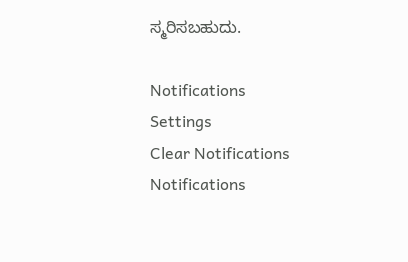ಸ್ಮರಿಸಬಹುದು.

Notifications
Settings
Clear Notifications
Notifications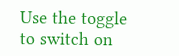Use the toggle to switch on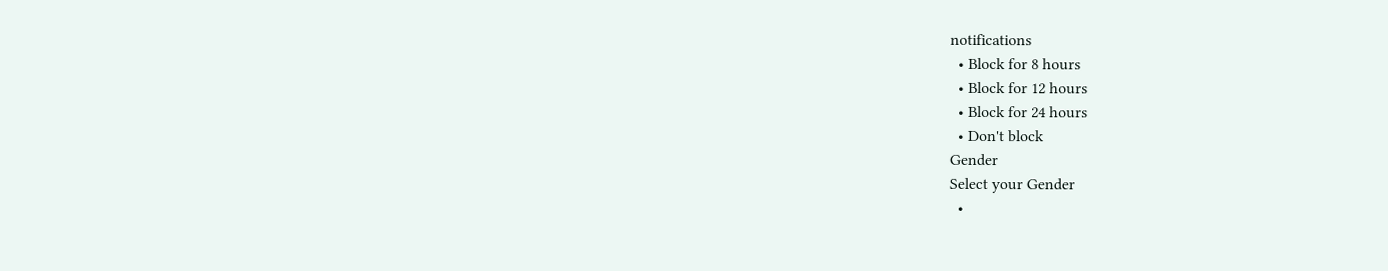notifications
  • Block for 8 hours
  • Block for 12 hours
  • Block for 24 hours
  • Don't block
Gender
Select your Gender
  •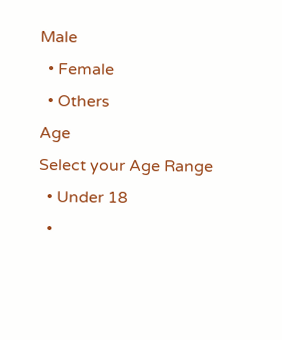Male
  • Female
  • Others
Age
Select your Age Range
  • Under 18
  •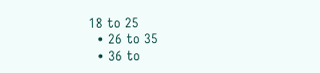18 to 25
  • 26 to 35
  • 36 to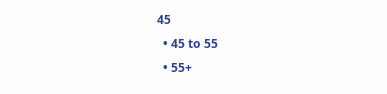45
  • 45 to 55
  • 55+